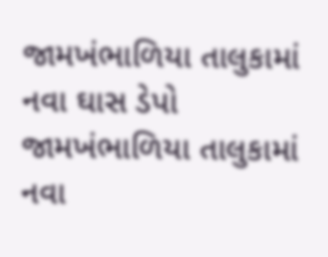જામખંભાળિયા તાલુકામાં નવા ઘાસ ડેપો
જામખંભાળિયા તાલુકામાં નવા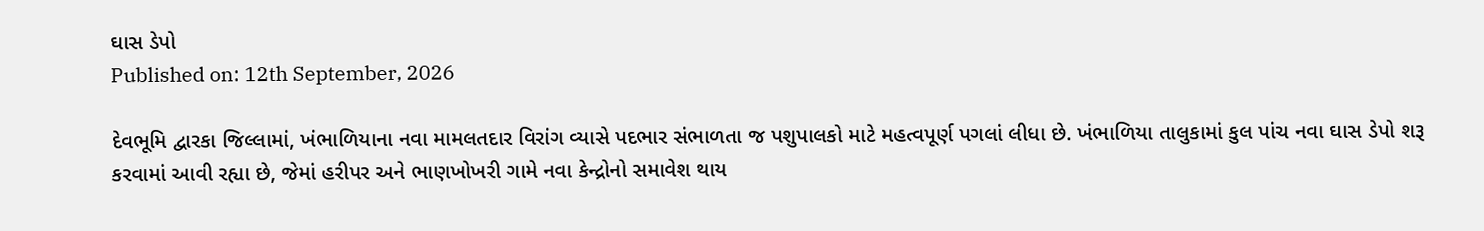ઘાસ ડેપો
Published on: 12th September, 2026

દેવભૂમિ દ્વારકા જિલ્લામાં, ખંભાળિયાના નવા મામલતદાર વિરાંગ વ્યાસે પદભાર સંભાળતા જ પશુપાલકો માટે મહત્વપૂર્ણ પગલાં લીધા છે. ખંભાળિયા તાલુકામાં કુલ પાંચ નવા ઘાસ ડેપો શરૂ કરવામાં આવી રહ્યા છે, જેમાં હરીપર અને ભાણખોખરી ગામે નવા કેન્દ્રોનો સમાવેશ થાય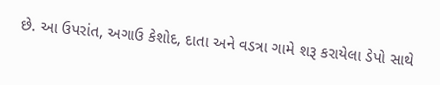છે. આ ઉપરાંત, અગાઉ કેશોદ, દાતા અને વડત્રા ગામે શરૂ કરાયેલા ડેપો સાથે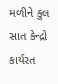મળીને કુલ સાત કેન્દ્રો કાર્યરત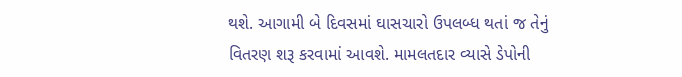થશે. આગામી બે દિવસમાં ઘાસચારો ઉપલબ્ધ થતાં જ તેનું વિતરણ શરૂ કરવામાં આવશે. મામલતદાર વ્યાસે ડેપોની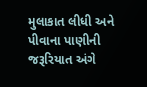મુલાકાત લીધી અને પીવાના પાણીની જરૂરિયાત અંગે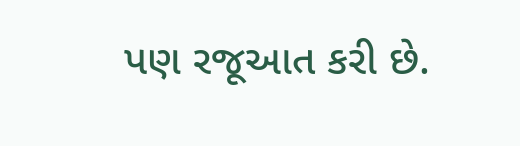પણ રજૂઆત કરી છે.